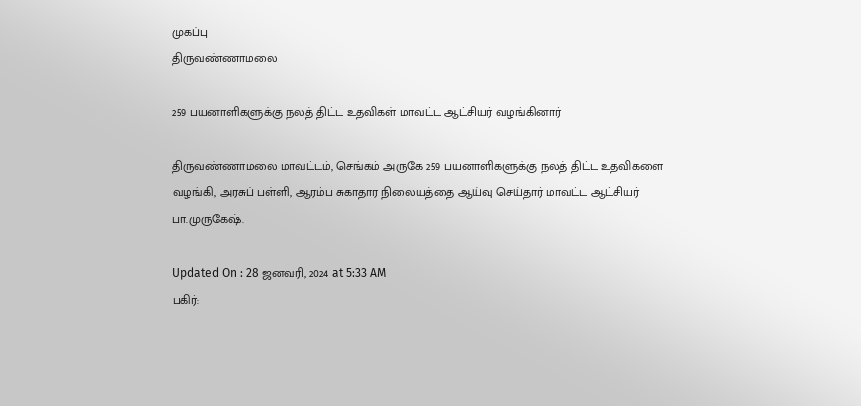முகப்பு
திருவண்ணாமலை

259 பயனாளிகளுக்கு நலத் திட்ட உதவிகள் மாவட்ட ஆட்சியர் வழங்கினார்

திருவண்ணாமலை மாவட்டம், செங்கம் அருகே 259 பயனாளிகளுக்கு நலத் திட்ட உதவிகளை வழங்கி, அரசுப் பள்ளி, ஆரம்ப சுகாதார நிலையத்தை ஆய்வு செய்தார் மாவட்ட ஆட்சியர் பா.முருகேஷ்.

Updated On : 28 ஜனவரி, 2024 at 5:33 AM
பகிர்: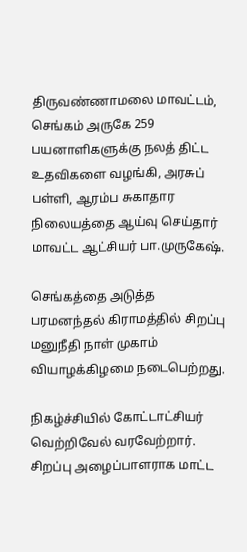திருவண்ணாமலை மாவட்டம், செங்கம் அருகே 259 பயனாளிகளுக்கு நலத் திட்ட உதவிகளை வழங்கி, அரசுப் பள்ளி, ஆரம்ப சுகாதார நிலையத்தை ஆய்வு செய்தார் மாவட்ட ஆட்சியர் பா.முருகேஷ்.

செங்கத்தை அடுத்த பரமனந்தல் கிராமத்தில் சிறப்பு மனுநீதி நாள் முகாம் வியாழக்கிழமை நடைபெற்றது.

நிகழ்ச்சியில் கோட்டாட்சியர் வெற்றிவேல் வரவேற்றார். சிறப்பு அழைப்பாளராக மாட்ட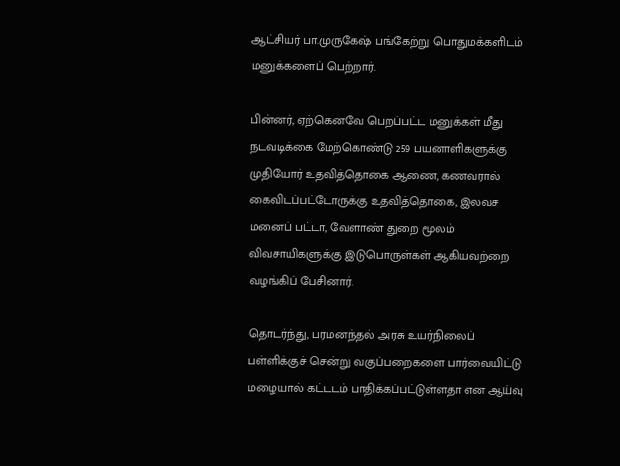ஆட்சியர் பா.முருகேஷ் பங்கேற்று பொதுமக்களிடம் மனுக்களைப் பெற்றார்.

பின்னர், ஏற்கெனவே பெறப்பட்ட மனுக்கள் மீது நடவடிக்கை மேற்கொண்டு 259 பயனாளிகளுக்கு முதியோர் உதவித்தொகை ஆணை, கணவரால் கைவிடப்பட்டோருக்கு உதவித்தொகை, இலவச மனைப் பட்டா, வேளாண் துறை மூலம் விவசாயிகளுக்கு இடுபொருள்கள் ஆகியவற்றை வழங்கிப் பேசினார்.

தொடர்ந்து, பரமனந்தல் அரசு உயர்நிலைப் பள்ளிக்குச் சென்று வகுப்பறைகளை பார்வையிட்டு மழையால் கட்டடம் பாதிக்கப்பட்டுள்ளதா என ஆய்வு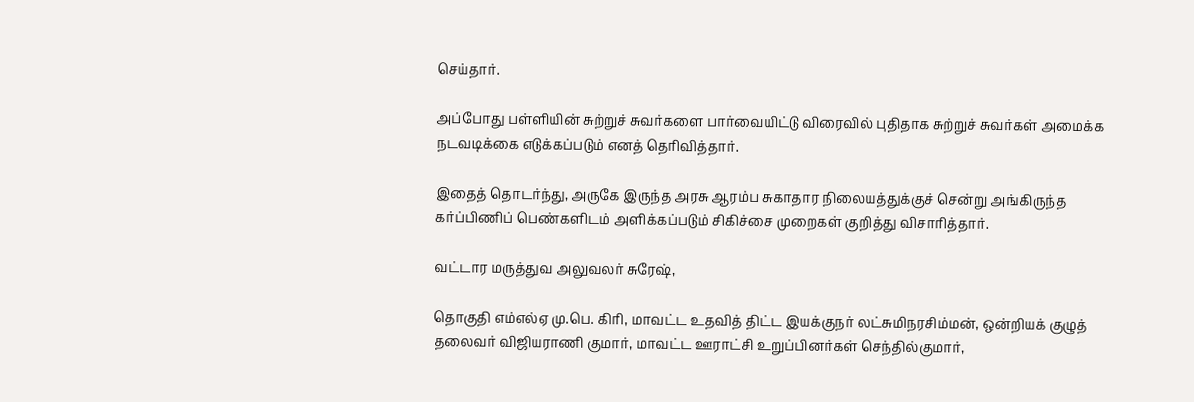செய்தார்.

அப்போது பள்ளியின் சுற்றுச் சுவர்களை பார்வையிட்டு விரைவில் புதிதாக சுற்றுச் சுவர்கள் அமைக்க நடவடிக்கை எடுக்கப்படும் எனத் தெரிவித்தார்.

இதைத் தொடர்ந்து, அருகே இருந்த அரசு ஆரம்ப சுகாதார நிலையத்துக்குச் சென்று அங்கிருந்த கர்ப்பிணிப் பெண்களிடம் அளிக்கப்படும் சிகிச்சை முறைகள் குறித்து விசாரித்தார்.

வட்டார மருத்துவ அலுவலர் சுரேஷ்,

தொகுதி எம்எல்ஏ மு.பெ. கிரி, மாவட்ட உதவித் திட்ட இயக்குநர் லட்சுமிநரசிம்மன், ஒன்றியக் குழுத் தலைவர் விஜியராணி குமார், மாவட்ட ஊராட்சி உறுப்பினர்கள் செந்தில்குமார்,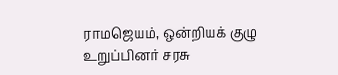ராமஜெயம், ஒன்றியக் குழு உறுப்பினர் சரசு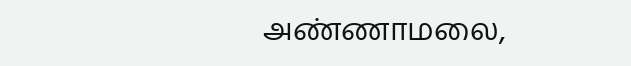அண்ணாமலை,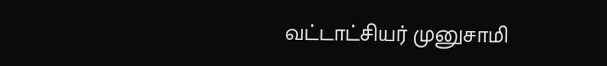வட்டாட்சியர் முனுசாமி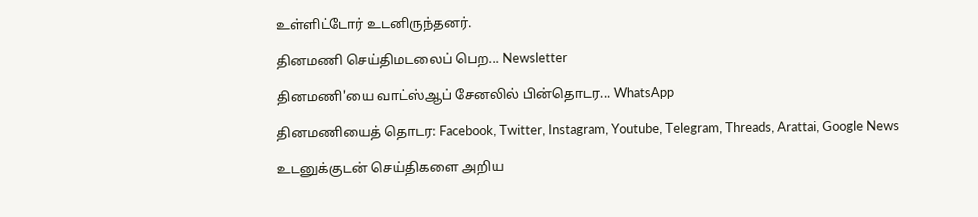உள்ளிட்டோர் உடனிருந்தனர்.

தினமணி செய்திமடலைப் பெற... Newsletter

தினமணி'யை வாட்ஸ்ஆப் சேனலில் பின்தொடர... WhatsApp

தினமணியைத் தொடர: Facebook, Twitter, Instagram, Youtube, Telegram, Threads, Arattai, Google News

உடனுக்குடன் செய்திகளை அறிய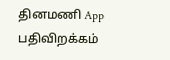தினமணி App பதிவிறக்கம்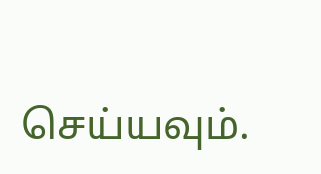செய்யவும்.